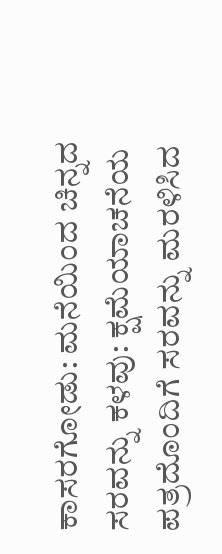ಕಾಸರಗೋಡು: ಮನೆಯಿಂದ ಚಿನ್ನದ ಸರವನ್ನು ಕಳವು: ಕ್ಷಮೆಯಾಚನೆಯ ಪತ್ರದೊಂದಿಗೆ ಸರವನ್ನು ಮರಳಿಸಿದ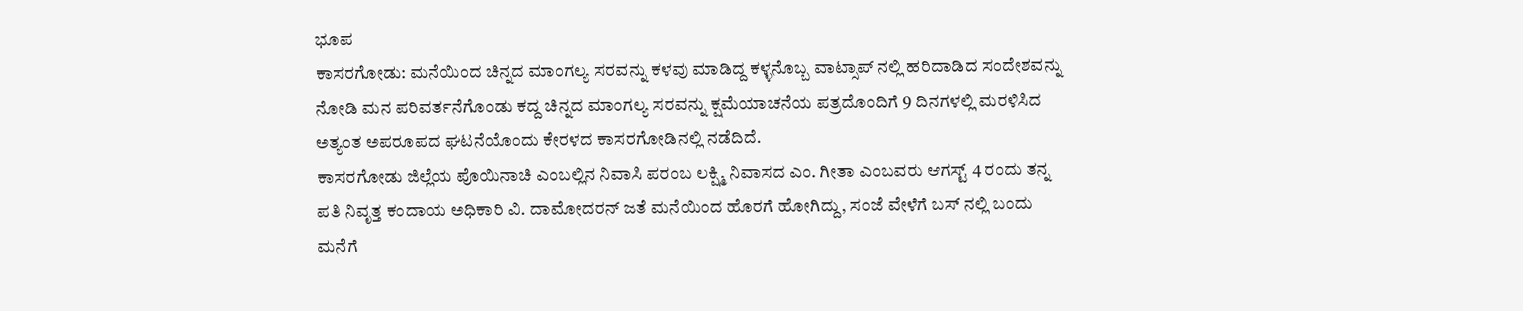ಭೂಪ
ಕಾಸರಗೋಡು: ಮನೆಯಿಂದ ಚಿನ್ನದ ಮಾಂಗಲ್ಯ ಸರವನ್ನು ಕಳವು ಮಾಡಿದ್ದ ಕಳ್ಳನೊಬ್ಬ ವಾಟ್ಸಾಪ್ ನಲ್ಲಿ ಹರಿದಾಡಿದ ಸಂದೇಶವನ್ನು ನೋಡಿ ಮನ ಪರಿವರ್ತನೆಗೊಂಡು ಕದ್ದ ಚಿನ್ನದ ಮಾಂಗಲ್ಯ ಸರವನ್ನು ಕ್ಷಮೆಯಾಚನೆಯ ಪತ್ರದೊಂದಿಗೆ 9 ದಿನಗಳಲ್ಲಿ ಮರಳಿಸಿದ ಅತ್ಯಂತ ಅಪರೂಪದ ಘಟನೆಯೊಂದು ಕೇರಳದ ಕಾಸರಗೋಡಿನಲ್ಲಿ ನಡೆದಿದೆ.
ಕಾಸರಗೋಡು ಜಿಲ್ಲೆಯ ಪೊಯಿನಾಚಿ ಎಂಬಲ್ಲಿನ ನಿವಾಸಿ ಪರಂಬ ಲಕ್ಷ್ಮಿ ನಿವಾಸದ ಎಂ. ಗೀತಾ ಎಂಬವರು ಆಗಸ್ಟ್ 4 ರಂದು ತನ್ನ ಪತಿ ನಿವೃತ್ತ ಕಂದಾಯ ಅಧಿಕಾರಿ ವಿ. ದಾಮೋದರನ್ ಜತೆ ಮನೆಯಿಂದ ಹೊರಗೆ ಹೋಗಿದ್ದು, ಸಂಜೆ ವೇಳೆಗೆ ಬಸ್ ನಲ್ಲಿ ಬಂದು ಮನೆಗೆ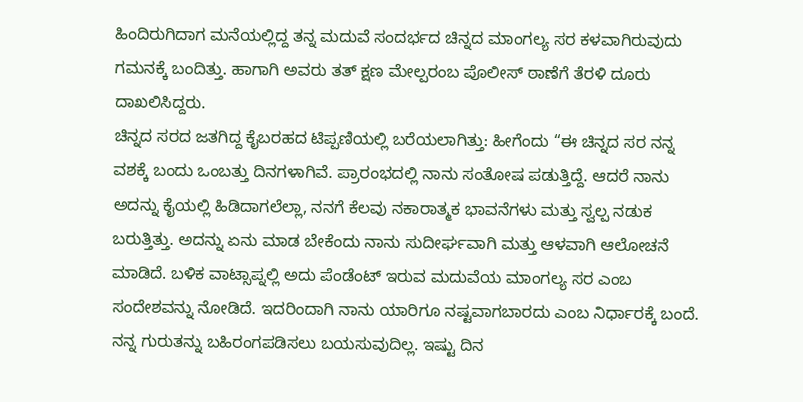ಹಿಂದಿರುಗಿದಾಗ ಮನೆಯಲ್ಲಿದ್ದ ತನ್ನ ಮದುವೆ ಸಂದರ್ಭದ ಚಿನ್ನದ ಮಾಂಗಲ್ಯ ಸರ ಕಳವಾಗಿರುವುದು ಗಮನಕ್ಕೆ ಬಂದಿತ್ತು. ಹಾಗಾಗಿ ಅವರು ತತ್ ಕ್ಷಣ ಮೇಲ್ಪರಂಬ ಪೊಲೀಸ್ ಠಾಣೆಗೆ ತೆರಳಿ ದೂರು ದಾಖಲಿಸಿದ್ದರು.
ಚಿನ್ನದ ಸರದ ಜತಗಿದ್ದ ಕೈಬರಹದ ಟಿಪ್ಪಣಿಯಲ್ಲಿ ಬರೆಯಲಾಗಿತ್ತು: ಹೀಗೆಂದು “ಈ ಚಿನ್ನದ ಸರ ನನ್ನ ವಶಕ್ಕೆ ಬಂದು ಒಂಬತ್ತು ದಿನಗಳಾಗಿವೆ. ಪ್ರಾರಂಭದಲ್ಲಿ ನಾನು ಸಂತೋಷ ಪಡುತ್ತಿದ್ದೆ. ಆದರೆ ನಾನು ಅದನ್ನು ಕೈಯಲ್ಲಿ ಹಿಡಿದಾಗಲೆಲ್ಲಾ, ನನಗೆ ಕೆಲವು ನಕಾರಾತ್ಮಕ ಭಾವನೆಗಳು ಮತ್ತು ಸ್ವಲ್ಪ ನಡುಕ ಬರುತ್ತಿತ್ತು. ಅದನ್ನು ಏನು ಮಾಡ ಬೇಕೆಂದು ನಾನು ಸುದೀರ್ಘವಾಗಿ ಮತ್ತು ಆಳವಾಗಿ ಆಲೋಚನೆ ಮಾಡಿದೆ. ಬಳಿಕ ವಾಟ್ಸಾಪ್ನಲ್ಲಿ ಅದು ಪೆಂಡೆಂಟ್ ಇರುವ ಮದುವೆಯ ಮಾಂಗಲ್ಯ ಸರ ಎಂಬ ಸಂದೇಶವನ್ನು ನೋಡಿದೆ. ಇದರಿಂದಾಗಿ ನಾನು ಯಾರಿಗೂ ನಷ್ಟವಾಗಬಾರದು ಎಂಬ ನಿರ್ಧಾರಕ್ಕೆ ಬಂದೆ. ನನ್ನ ಗುರುತನ್ನು ಬಹಿರಂಗಪಡಿಸಲು ಬಯಸುವುದಿಲ್ಲ. ಇಷ್ಟು ದಿನ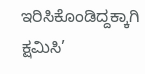ಇರಿಸಿಕೊಂಡಿದ್ದಕ್ಕಾಗಿ ಕ್ಷಮಿಸಿ’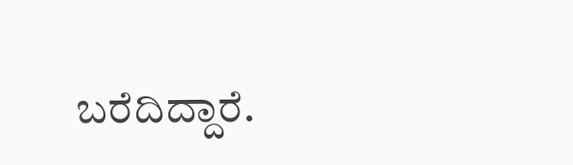ಬರೆದಿದ್ದಾರೆ.